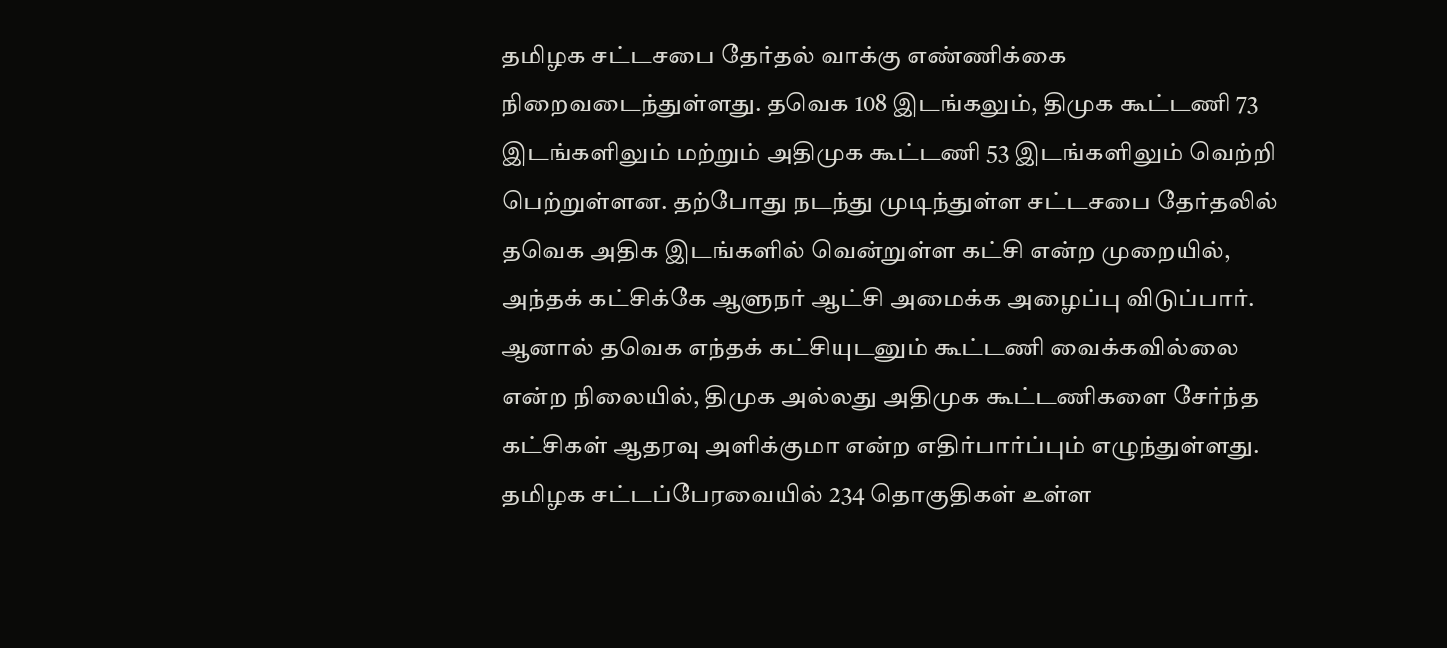தமிழக சட்டசபை தேர்தல் வாக்கு எண்ணிக்கை நிறைவடைந்துள்ளது. தவெக 108 இடங்கலும், திமுக கூட்டணி 73 இடங்களிலும் மற்றும் அதிமுக கூட்டணி 53 இடங்களிலும் வெற்றி பெற்றுள்ளன. தற்போது நடந்து முடிந்துள்ள சட்டசபை தேர்தலில் தவெக அதிக இடங்களில் வென்றுள்ள கட்சி என்ற முறையில், அந்தக் கட்சிக்கே ஆளுநர் ஆட்சி அமைக்க அழைப்பு விடுப்பார். ஆனால் தவெக எந்தக் கட்சியுடனும் கூட்டணி வைக்கவில்லை என்ற நிலையில், திமுக அல்லது அதிமுக கூட்டணிகளை சேர்ந்த கட்சிகள் ஆதரவு அளிக்குமா என்ற எதிர்பார்ப்பும் எழுந்துள்ளது.
தமிழக சட்டப்பேரவையில் 234 தொகுதிகள் உள்ள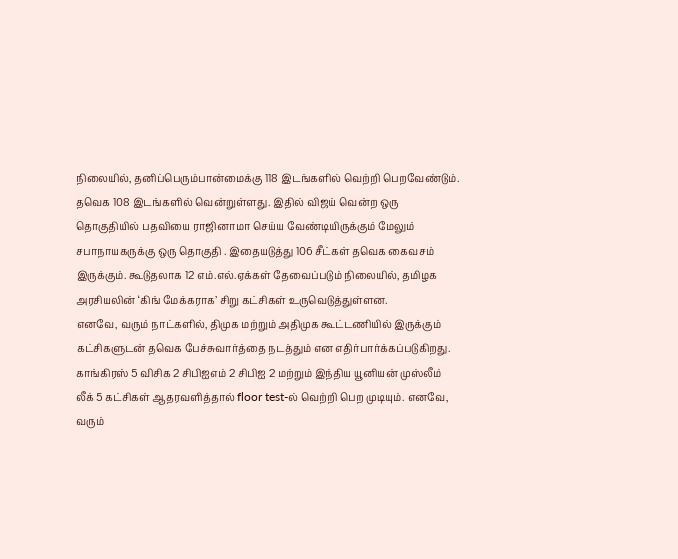நிலையில், தனிப்பெரும்பான்மைக்கு 118 இடங்களில் வெற்றி பெறவேண்டும். தவெக 108 இடங்களில் வென்றுள்ளது. இதில் விஜய் வென்ற ஒரு தொகுதியில் பதவியை ராஜினாமா செய்ய வேண்டியிருக்கும் மேலும் சபாநாயகருக்கு ஒரு தொகுதி . இதையடுத்து 106 சீட்கள் தவெக கைவசம் இருக்கும். கூடுதலாக 12 எம்.எல்.ஏக்கள் தேவைப்படும் நிலையில், தமிழக அரசியலின் ‘கிங் மேக்கராக’ சிறு கட்சிகள் உருவெடுத்துள்ளன.
எனவே, வரும் நாட்களில், திமுக மற்றும் அதிமுக கூட்டணியில் இருக்கும் கட்சிகளுடன் தவெக பேச்சுவார்த்தை நடத்தும் என எதிர்பார்க்கப்படுகிறது. காங்கிரஸ் 5 விசிக 2 சிபிஐஎம் 2 சிபிஐ 2 மற்றும் இந்திய யூனியன் முஸ்லீம் லீக் 5 கட்சிகள் ஆதரவளித்தால் floor test-ல் வெற்றி பெற முடியும். எனவே, வரும்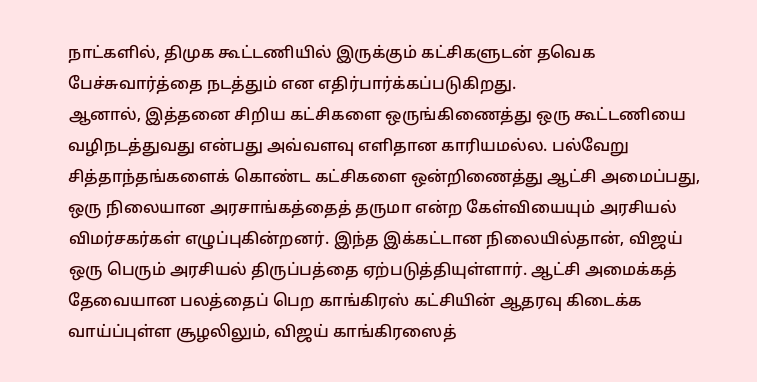நாட்களில், திமுக கூட்டணியில் இருக்கும் கட்சிகளுடன் தவெக பேச்சுவார்த்தை நடத்தும் என எதிர்பார்க்கப்படுகிறது.
ஆனால், இத்தனை சிறிய கட்சிகளை ஒருங்கிணைத்து ஒரு கூட்டணியை வழிநடத்துவது என்பது அவ்வளவு எளிதான காரியமல்ல. பல்வேறு சித்தாந்தங்களைக் கொண்ட கட்சிகளை ஒன்றிணைத்து ஆட்சி அமைப்பது, ஒரு நிலையான அரசாங்கத்தைத் தருமா என்ற கேள்வியையும் அரசியல் விமர்சகர்கள் எழுப்புகின்றனர். இந்த இக்கட்டான நிலையில்தான், விஜய் ஒரு பெரும் அரசியல் திருப்பத்தை ஏற்படுத்தியுள்ளார். ஆட்சி அமைக்கத் தேவையான பலத்தைப் பெற காங்கிரஸ் கட்சியின் ஆதரவு கிடைக்க வாய்ப்புள்ள சூழலிலும், விஜய் காங்கிரஸைத்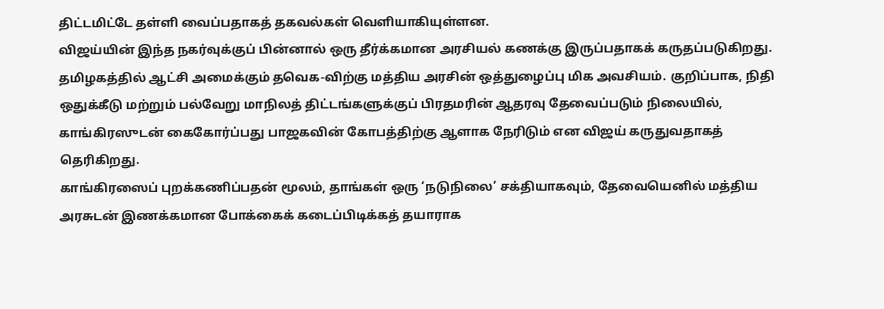திட்டமிட்டே தள்ளி வைப்பதாகத் தகவல்கள் வெளியாகியுள்ளன.
விஜய்யின் இந்த நகர்வுக்குப் பின்னால் ஒரு தீர்க்கமான அரசியல் கணக்கு இருப்பதாகக் கருதப்படுகிறது. தமிழகத்தில் ஆட்சி அமைக்கும் தவெக-விற்கு மத்திய அரசின் ஒத்துழைப்பு மிக அவசியம். குறிப்பாக, நிதி ஒதுக்கீடு மற்றும் பல்வேறு மாநிலத் திட்டங்களுக்குப் பிரதமரின் ஆதரவு தேவைப்படும் நிலையில், காங்கிரஸுடன் கைகோர்ப்பது பாஜகவின் கோபத்திற்கு ஆளாக நேரிடும் என விஜய் கருதுவதாகத் தெரிகிறது.
காங்கிரஸைப் புறக்கணிப்பதன் மூலம், தாங்கள் ஒரு ‘நடுநிலை’ சக்தியாகவும், தேவையெனில் மத்திய அரசுடன் இணக்கமான போக்கைக் கடைப்பிடிக்கத் தயாராக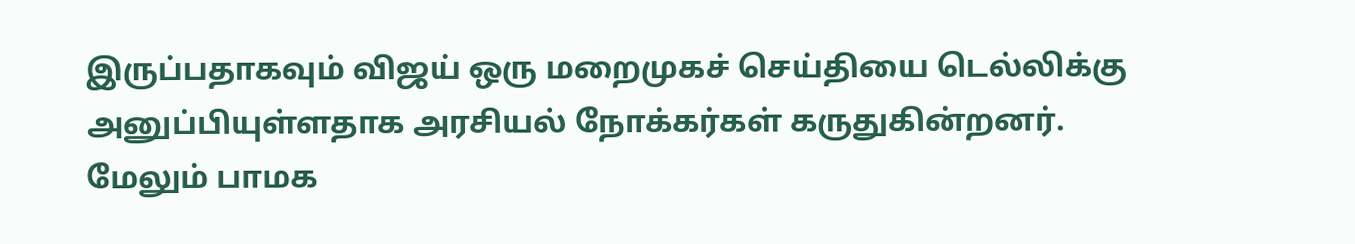இருப்பதாகவும் விஜய் ஒரு மறைமுகச் செய்தியை டெல்லிக்கு அனுப்பியுள்ளதாக அரசியல் நோக்கர்கள் கருதுகின்றனர். மேலும் பாமக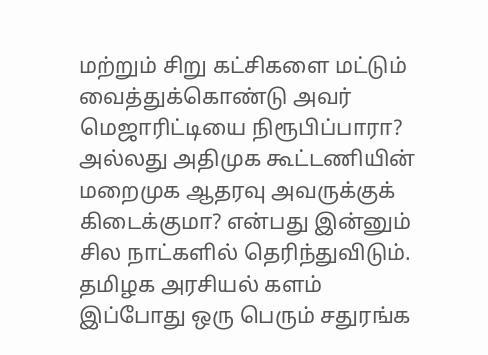மற்றும் சிறு கட்சிகளை மட்டும் வைத்துக்கொண்டு அவர் மெஜாரிட்டியை நிரூபிப்பாரா? அல்லது அதிமுக கூட்டணியின் மறைமுக ஆதரவு அவருக்குக் கிடைக்குமா? என்பது இன்னும் சில நாட்களில் தெரிந்துவிடும். தமிழக அரசியல் களம் இப்போது ஒரு பெரும் சதுரங்க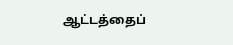ஆட்டத்தைப்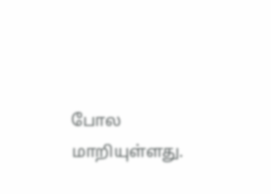போல மாறியுள்ளது.